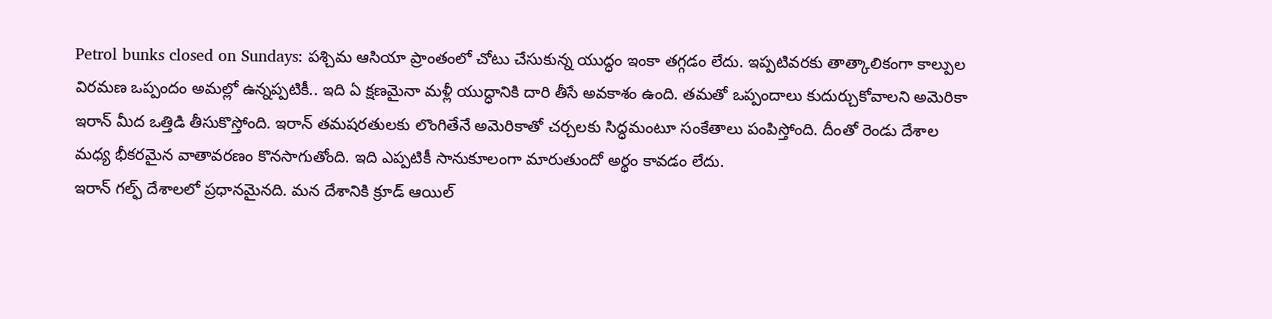Petrol bunks closed on Sundays: పశ్చిమ ఆసియా ప్రాంతంలో చోటు చేసుకున్న యుద్ధం ఇంకా తగ్గడం లేదు. ఇప్పటివరకు తాత్కాలికంగా కాల్పుల విరమణ ఒప్పందం అమల్లో ఉన్నప్పటికీ.. ఇది ఏ క్షణమైనా మళ్లీ యుద్ధానికి దారి తీసే అవకాశం ఉంది. తమతో ఒప్పందాలు కుదుర్చుకోవాలని అమెరికా ఇరాన్ మీద ఒత్తిడి తీసుకొస్తోంది. ఇరాన్ తమషరతులకు లొంగితేనే అమెరికాతో చర్చలకు సిద్ధమంటూ సంకేతాలు పంపిస్తోంది. దీంతో రెండు దేశాల మధ్య భీకరమైన వాతావరణం కొనసాగుతోంది. ఇది ఎప్పటికీ సానుకూలంగా మారుతుందో అర్థం కావడం లేదు.
ఇరాన్ గల్ఫ్ దేశాలలో ప్రధానమైనది. మన దేశానికి క్రూడ్ ఆయిల్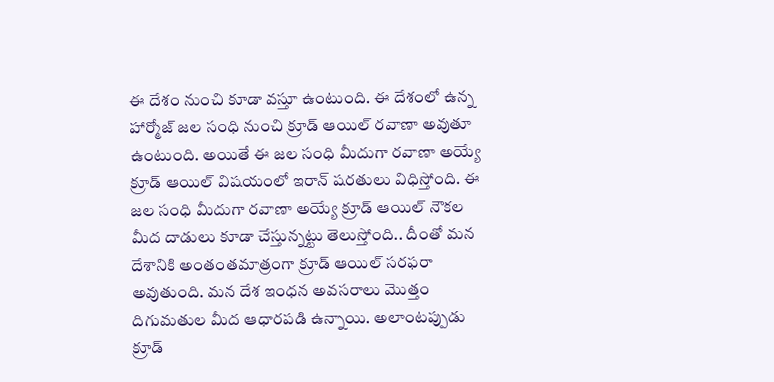ఈ దేశం నుంచి కూడా వస్తూ ఉంటుంది. ఈ దేశంలో ఉన్న హార్మోజ్ జల సంధి నుంచి క్రూడ్ ఆయిల్ రవాణా అవుతూ ఉంటుంది. అయితే ఈ జల సంధి మీదుగా రవాణా అయ్యే క్రూడ్ ఆయిల్ విషయంలో ఇరాన్ షరతులు విధిస్తోంది. ఈ జల సంధి మీదుగా రవాణా అయ్యే క్రూడ్ ఆయిల్ నౌకల మీద దాడులు కూడా చేస్తున్నట్టు తెలుస్తోంది.. దీంతో మన దేశానికి అంతంతమాత్రంగా క్రూడ్ ఆయిల్ సరఫరా అవుతుంది. మన దేశ ఇంధన అవసరాలు మొత్తం దిగుమతుల మీద ఆధారపడి ఉన్నాయి. అలాంటప్పుడు క్రూడ్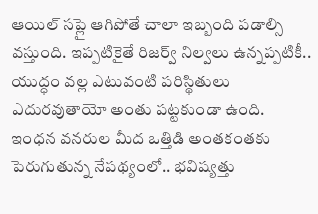ఆయిల్ సప్లై ఆగిపోతే చాలా ఇబ్బంది పడాల్సి వస్తుంది. ఇప్పటికైతే రిజర్వ్ నిల్వలు ఉన్నప్పటికీ.. యుద్ధం వల్ల ఎటువంటి పరిస్థితులు ఎదురవుతాయో అంతు పట్టకుండా ఉంది.
ఇంధన వనరుల మీద ఒత్తిడి అంతకంతకు పెరుగుతున్న నేపథ్యంలో.. భవిష్యత్తు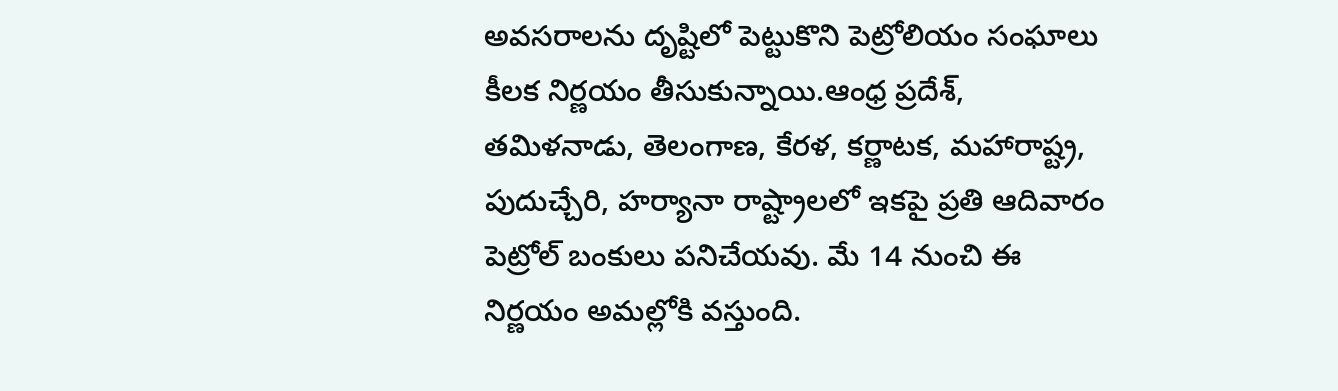అవసరాలను దృష్టిలో పెట్టుకొని పెట్రోలియం సంఘాలు కీలక నిర్ణయం తీసుకున్నాయి.ఆంధ్ర ప్రదేశ్, తమిళనాడు, తెలంగాణ, కేరళ, కర్ణాటక, మహారాష్ట్ర, పుదుచ్చేరి, హర్యానా రాష్ట్రాలలో ఇకపై ప్రతి ఆదివారం పెట్రోల్ బంకులు పనిచేయవు. మే 14 నుంచి ఈ నిర్ణయం అమల్లోకి వస్తుంది.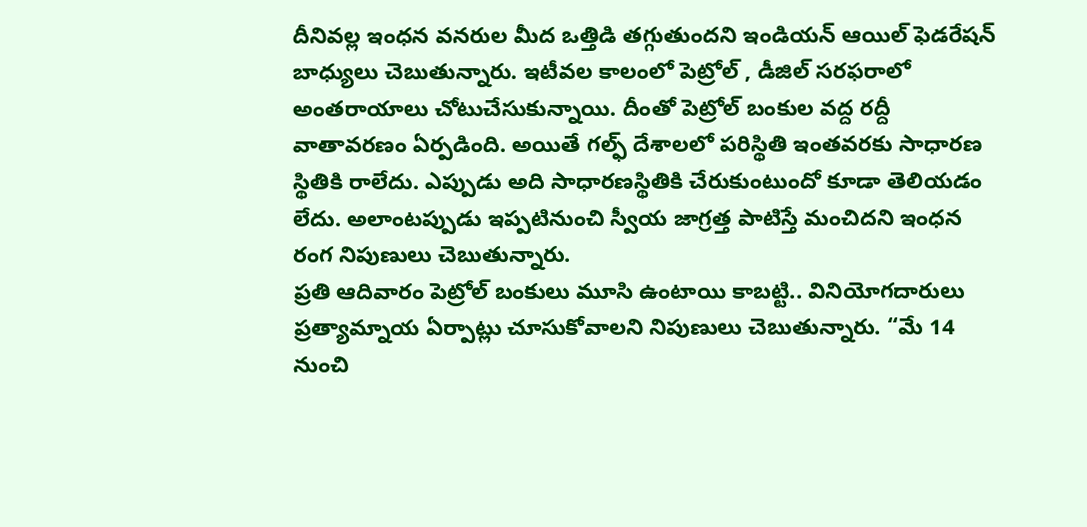దీనివల్ల ఇంధన వనరుల మీద ఒత్తిడి తగ్గుతుందని ఇండియన్ ఆయిల్ ఫెడరేషన్ బాధ్యులు చెబుతున్నారు. ఇటీవల కాలంలో పెట్రోల్ , డీజిల్ సరఫరాలో అంతరాయాలు చోటుచేసుకున్నాయి. దీంతో పెట్రోల్ బంకుల వద్ద రద్దీ వాతావరణం ఏర్పడింది. అయితే గల్ఫ్ దేశాలలో పరిస్థితి ఇంతవరకు సాధారణ స్థితికి రాలేదు. ఎప్పుడు అది సాధారణస్థితికి చేరుకుంటుందో కూడా తెలియడం లేదు. అలాంటప్పుడు ఇప్పటినుంచి స్వీయ జాగ్రత్త పాటిస్తే మంచిదని ఇంధన రంగ నిపుణులు చెబుతున్నారు.
ప్రతి ఆదివారం పెట్రోల్ బంకులు మూసి ఉంటాయి కాబట్టి.. వినియోగదారులు ప్రత్యామ్నాయ ఏర్పాట్లు చూసుకోవాలని నిపుణులు చెబుతున్నారు. “మే 14 నుంచి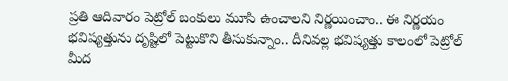ప్రతి ఆదివారం పెట్రోల్ బంకులు మూసి ఉంచాలని నిర్ణయించాం.. ఈ నిర్ణయం భవిష్యత్తును దృష్టిలో పెట్టుకొని తీసుకున్నాం.. దీనివల్ల భవిష్యత్తు కాలంలో పెట్రోల్ మీద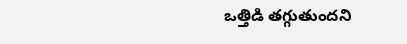ఒత్తిడి తగ్గుతుందని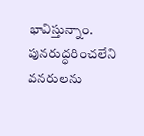భావిస్తున్నాం. పునరుద్ధరించలేని వనరులను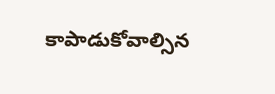కాపాడుకోవాల్సిన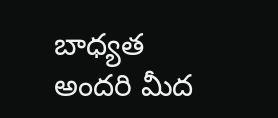బాధ్యత అందరి మీద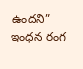ఉందని” ఇంధన రంగ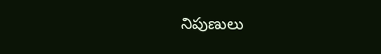నిపుణులు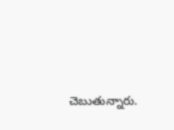చెబుతున్నారు.